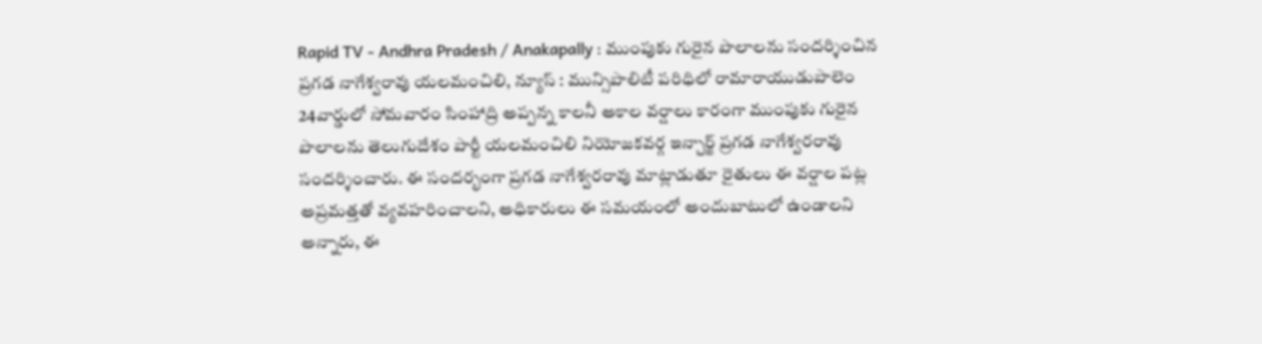Rapid TV - Andhra Pradesh / Anakapally : ముంపుకు గురైన పొలాలను సందర్శించిన ప్రగడ నాగేశ్వరావు యలమంచిలి, న్యూస్ : మున్సిపాలిటీ పరిధిలో రామారాయుడుపాలెం 24వార్డులో సోమవారం సింహాద్రి అప్పన్న కాలనీ అకాల వర్షాలు కారంగా ముంపుకు గురైన పొలాలను తెలుగుదేశం పార్టీ యలమంచిలి నియోజకవర్గ ఇన్చార్జ్ ప్రగడ నాగేశ్వరరావు సందర్శించారు. ఈ సందర్భంగా ప్రగడ నాగేశ్వరరావు మాట్లాడుతూ రైతులు ఈ వర్షాల పట్ల అప్రమత్తతో వ్యవహరించాలని, అధికారులు ఈ సమయంలో అందుబాటులో ఉండాలని అన్నారు, ఈ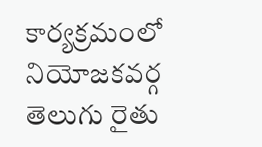కార్యక్రమంలో నియోజకవర్గ తెలుగు రైతు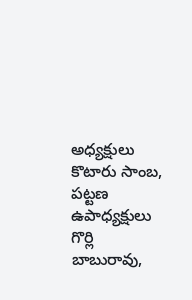అధ్యక్షులు కొటారు సాంబ, పట్టణ ఉపాధ్యక్షులు గొర్లి బాబురావు,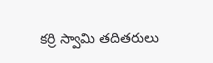కర్రి స్వామి తదితరులు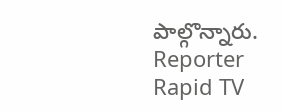పాల్గొన్నారు.
Reporter
Rapid TV